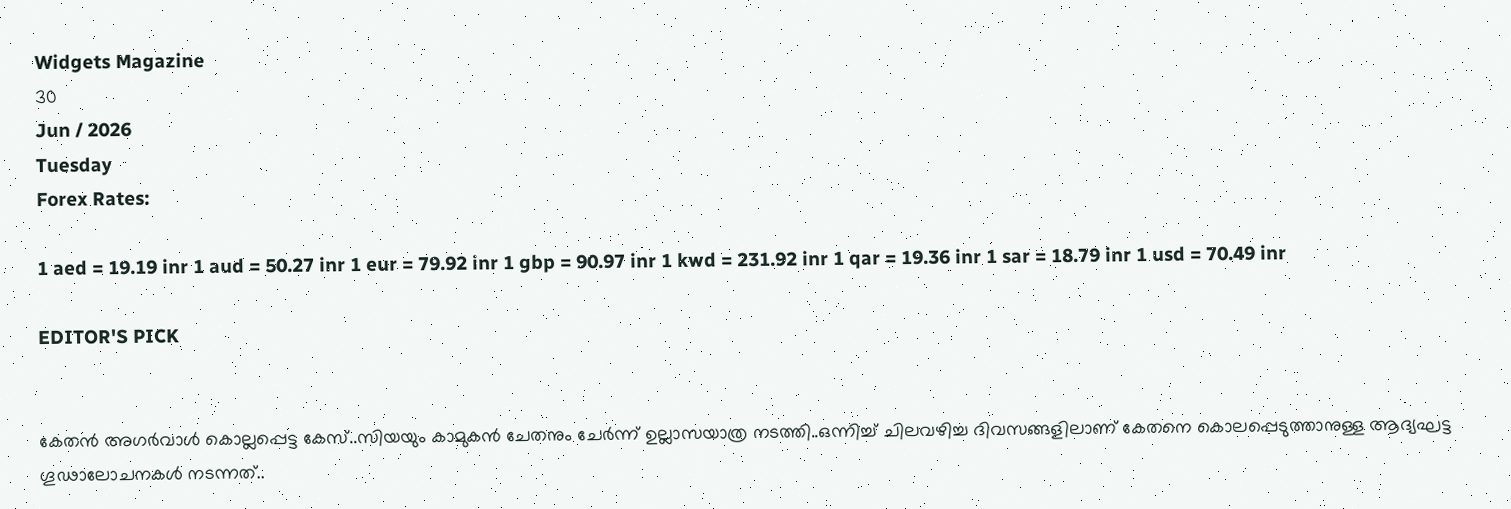Widgets Magazine
30
Jun / 2026
Tuesday
Forex Rates:

1 aed = 19.19 inr 1 aud = 50.27 inr 1 eur = 79.92 inr 1 gbp = 90.97 inr 1 kwd = 231.92 inr 1 qar = 19.36 inr 1 sar = 18.79 inr 1 usd = 70.49 inr

EDITOR'S PICK


കേതന്‍ അഗര്‍വാള്‍ കൊല്ലപ്പെട്ട കേസ്..സിയയും കാമുകന്‍ ചേതനും ചേർന്ന് ഉല്ലാസയാത്ര നടത്തി..ഒന്നിച്ച് ചിലവഴിച്ച ദിവസങ്ങളിലാണ് കേതനെ കൊലപ്പെടുത്താനുള്ള ആദ്യഘട്ട ഗൂഢാലോചനകള്‍ നടന്നത്..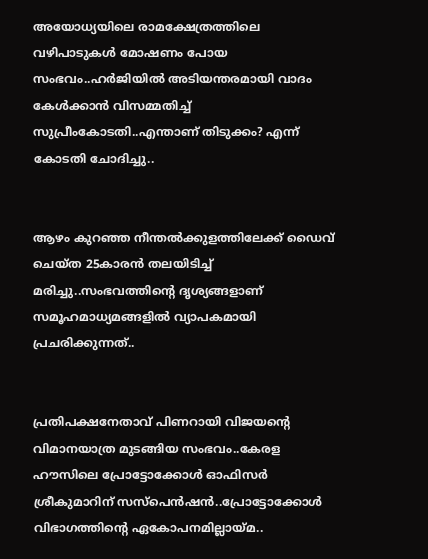അയോധ്യയിലെ രാമക്ഷേത്രത്തിലെ വഴിപാടുകൾ മോഷണം പോയ സംഭവം..ഹർജിയിൽ അടിയന്തരമായി വാദം കേൾക്കാൻ വിസമ്മതിച്ച് സുപ്രീംകോടതി..എന്താണ് തിടുക്കം? എന്ന് കോടതി ചോദിച്ചു..


ആഴം കുറഞ്ഞ നീന്തല്‍ക്കുളത്തിലേക്ക് ഡൈവ് ചെയ്ത 25കാരന്‍ തലയിടിച്ച് മരിച്ചു..സംഭവത്തിന്റെ ദൃശ്യങ്ങളാണ് സമൂഹമാധ്യമങ്ങളില്‍ വ്യാപകമായി പ്രചരിക്കുന്നത്..


പ്രതിപക്ഷനേതാവ് പിണറായി വിജയന്റെ വിമാനയാത്ര മുടങ്ങിയ സംഭവം..കേരള ഹൗസിലെ പ്രോട്ടോക്കോൾ ഓഫിസർ ശ്രീകുമാറിന് സസ്പെൻഷൻ..പ്രോട്ടോക്കോൾ വിഭാഗത്തിന്റെ ഏകോപനമില്ലായ്മ..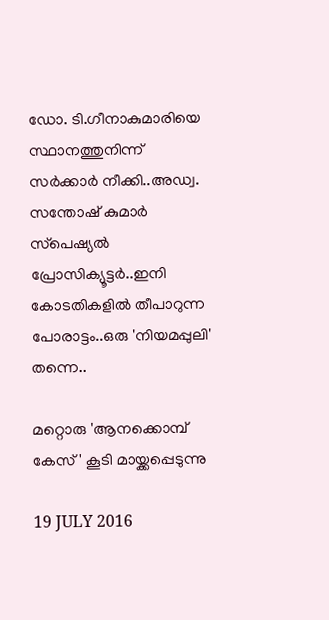ഡോ. ടി.ഗീനാകുമാരിയെ സ്ഥാനത്തുനിന്ന് സർക്കാർ നീക്കി..അഡ്വ. സന്തോഷ് കുമാര്‍ സ്‌പെഷ്യല്‍ പ്രോസിക്യൂട്ടര്‍..ഇനി കോടതികളിൽ തീപാറുന്ന പോരാട്ടം..ഒരു 'നിയമപ്പുലി' തന്നെ..

മറ്റൊരു 'ആനക്കൊമ്പ് കേസ്' കൂടി മായ്ക്കപ്പെടുന്നു

19 JULY 2016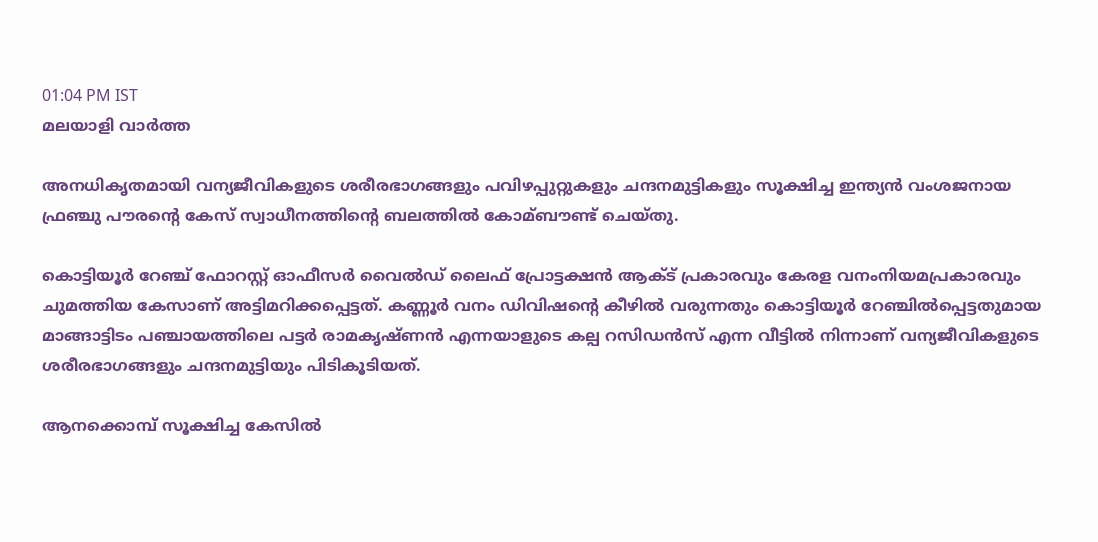01:04 PM IST
മലയാളി വാര്‍ത്ത

അനധികൃതമായി വന്യജീവികളുടെ ശരീരഭാഗങ്ങളും പവിഴപ്പുറ്റുകളും ചന്ദനമുട്ടികളും സൂക്ഷിച്ച ഇന്ത്യന്‍ വംശജനായ ഫ്രഞ്ചു പൗരന്റെ കേസ് സ്വാധീനത്തിന്റെ ബലത്തില്‍ കോമ്ബൗണ്ട് ചെയ്തു.

കൊട്ടിയൂര്‍ റേഞ്ച് ഫോറസ്റ്റ് ഓഫീസര്‍ വൈല്‍ഡ് ലൈഫ് പ്രോട്ടക്ഷന്‍ ആക്ട് പ്രകാരവും കേരള വനംനിയമപ്രകാരവും ചുമത്തിയ കേസാണ് അട്ടിമറിക്കപ്പെട്ടത്. കണ്ണൂര്‍ വനം ഡിവിഷന്റെ കീഴില്‍ വരുന്നതും കൊട്ടിയൂര്‍ റേഞ്ചില്‍പ്പെട്ടതുമായ മാങ്ങാട്ടിടം പഞ്ചായത്തിലെ പട്ടര്‍ രാമകൃഷ്ണന്‍ എന്നയാളുടെ കല്പ റസിഡന്‍സ് എന്ന വീട്ടില്‍ നിന്നാണ് വന്യജീവികളുടെ ശരീരഭാഗങ്ങളും ചന്ദനമുട്ടിയും പിടികൂടിയത്.

ആനക്കൊമ്പ് സൂക്ഷിച്ച കേസില്‍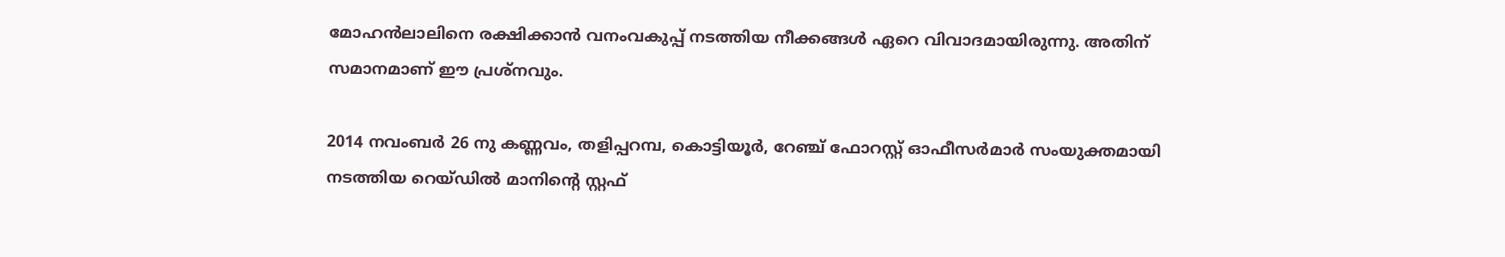മോഹന്‍ലാലിനെ രക്ഷിക്കാന്‍ വനംവകുപ്പ് നടത്തിയ നീക്കങ്ങള്‍ ഏറെ വിവാദമായിരുന്നു. അതിന് സമാനമാണ് ഈ പ്രശ്‌നവും.

2014 നവംബര്‍ 26 നു കണ്ണവം, തളിപ്പറമ്പ, കൊട്ടിയൂര്‍, റേഞ്ച് ഫോറസ്റ്റ് ഓഫീസര്‍മാര്‍ സംയുക്തമായി നടത്തിയ റെയ്ഡില്‍ മാനിന്റെ സ്റ്റഫ്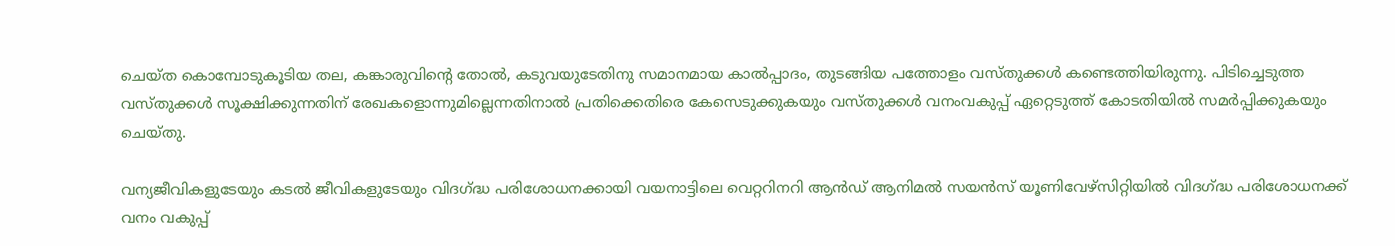ചെയ്ത കൊമ്പോടുകൂടിയ തല, കങ്കാരുവിന്റെ തോല്‍, കടുവയുടേതിനു സമാനമായ കാല്‍പ്പാദം, തുടങ്ങിയ പത്തോളം വസ്തുക്കള്‍ കണ്ടെത്തിയിരുന്നു. പിടിച്ചെടുത്ത വസ്തുക്കള്‍ സൂക്ഷിക്കുന്നതിന് രേഖകളൊന്നുമില്ലെന്നതിനാല്‍ പ്രതിക്കെതിരെ കേസെടുക്കുകയും വസ്തുക്കള്‍ വനംവകുപ്പ് ഏറ്റെടുത്ത് കോടതിയില്‍ സമര്‍പ്പിക്കുകയും ചെയ്തു.

വന്യജീവികളുടേയും കടല്‍ ജീവികളുടേയും വിദഗ്ദ്ധ പരിശോധനക്കായി വയനാട്ടിലെ വെറ്ററിനറി ആന്‍ഡ് ആനിമല്‍ സയന്‍സ് യൂണിവേഴ്‌സിറ്റിയില്‍ വിദഗ്ദ്ധ പരിശോധനക്ക് വനം വകുപ്പ്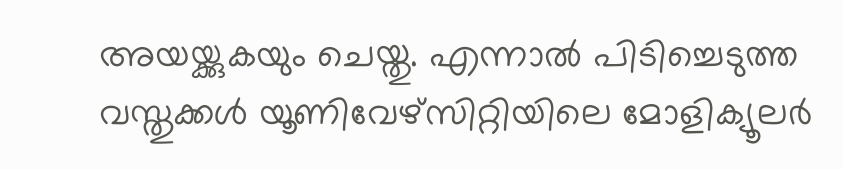അയയ്ക്കുകയും ചെയ്തു. എന്നാല്‍ പിടിച്ചെടുത്ത വസ്തുക്കള്‍ യൂണിവേഴ്‌സിറ്റിയിലെ മോളിക്യൂലര്‍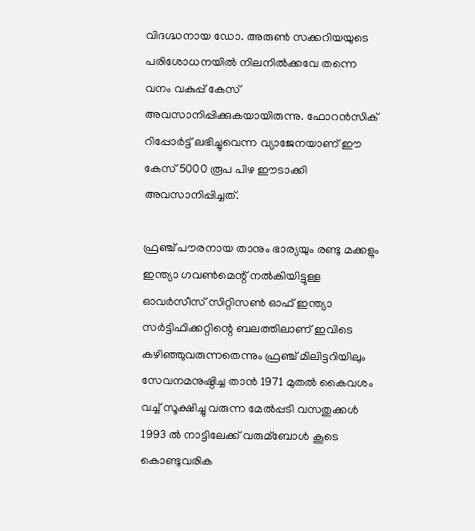വിദഗ്ദ്ധനായ ഡോ. അരുണ്‍ സക്കറിയയുടെ പരിശോധനയില്‍ നിലനില്‍ക്കവേ തന്നെ വനം വകുപ്പ് കേസ് അവസാനിപ്പിക്കുകയായിരുന്നു. ഫോറന്‍സിക് റിപ്പോര്‍ട്ട് ലഭിച്ചുവെന്ന വ്യാജേനയാണ് ഈ കേസ് 5000 രൂപ പിഴ ഈടാക്കി അവസാനിപ്പിച്ചത്.

ഫ്രഞ്ച് പൗരനായ താനും ഭാര്യയും രണ്ടു മക്കളും ഇന്ത്യാ ഗവണ്‍മെന്റ് നല്‍കിയിട്ടുള്ള ഓവര്‍സീസ് സിറ്റിസണ്‍ ഓഫ് ഇന്ത്യാ സര്‍ട്ടിഫിക്കറ്റിന്റെ ബലത്തിലാണ് ഇവിടെ കഴിഞ്ഞുവരുന്നതെന്നും ഫ്രഞ്ച് മിലിട്ടറിയിലും സേവനമനുഷ്ഠിച്ച താന്‍ 1971 മുതല്‍ കൈവശം വച്ച് സൂക്ഷിച്ചു വരുന്ന മേല്‍പ്പടി വസതുക്കള്‍ 1993 ല്‍ നാട്ടിലേക്ക് വരുമ്‌ബോള്‍ കൂടെ കൊണ്ടുവരിക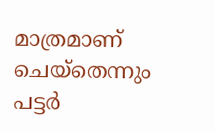മാത്രമാണ് ചെയ്‌തെന്നും പട്ടര്‍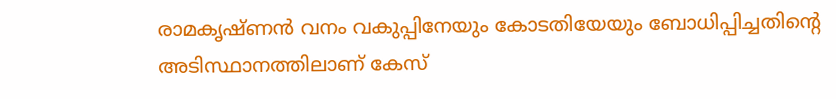രാമകൃഷ്ണന്‍ വനം വകുപ്പിനേയും കോടതിയേയും ബോധിപ്പിച്ചതിന്റെ അടിസ്ഥാനത്തിലാണ് കേസ്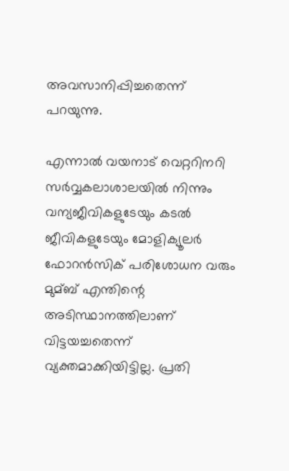അവസാനിപ്പിച്ചതെന്ന് പറയുന്നു.

എന്നാല്‍ വയനാട് വെറ്ററിനറി സര്‍വ്വകലാശാലയില്‍ നിന്നും വന്യജീവികളുടേയും കടല്‍ ജീവികളുടേയും മോളിക്യൂലര്‍ ഫോറന്‍സിക് പരിശോധന വരും മുമ്ബ് എന്തിന്റെ അടിസ്ഥാനത്തിലാണ് വിട്ടയച്ചതെന്ന് വ്യക്തമാക്കിയിട്ടില്ല. പ്രതി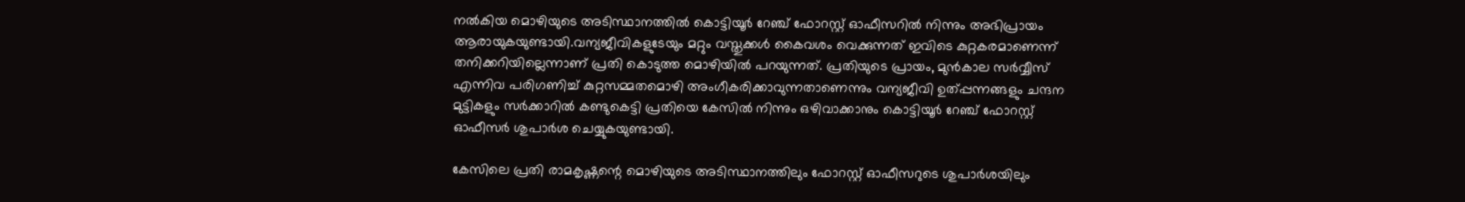നല്‍കിയ മൊഴിയുടെ അടിസ്ഥാനത്തില്‍ കൊട്ടിയൂര്‍ റേഞ്ച് ഫോറസ്റ്റ് ഓഫീസറില്‍ നിന്നും അഭിപ്രായം ആരായുകയുണ്ടായി.വന്യജീവികളുടേയും മറ്റും വസ്തുക്കള്‍ കൈവശം വെക്കുന്നത് ഇവിടെ കുറ്റകരമാണെന്ന് തനിക്കറിയില്ലെന്നാണ് പ്രതി കൊടുത്ത മൊഴിയില്‍ പറയുന്നത്. പ്രതിയുടെ പ്രായം, മുന്‍കാല സര്‍വ്വീസ് എന്നിവ പരിഗണിച്ച് കുറ്റസമ്മതമൊഴി അംഗീകരിക്കാവുന്നതാണെന്നും വന്യജീവി ഉത്പ്പന്നങ്ങളും ചന്ദന മുട്ടികളും സര്‍ക്കാറില്‍ കണ്ടുകെട്ടി പ്രതിയെ കേസില്‍ നിന്നും ഒഴിവാക്കാനും കൊട്ടിയൂര്‍ റേഞ്ച് ഫോറസ്റ്റ് ഓഫീസര്‍ ശുപാര്‍ശ ചെയ്യുകയുണ്ടായി.

കേസിലെ പ്രതി രാമകൃഷ്ണന്റെ മൊഴിയുടെ അടിസ്ഥാനത്തിലും ഫോറസ്റ്റ് ഓഫീസറുടെ ശുപാര്‍ശയിലും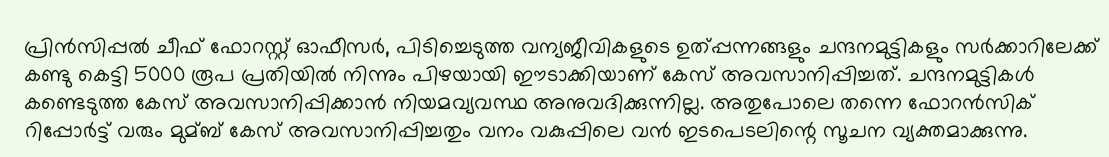പ്രിന്‍സിപ്പല്‍ ചീഫ് ഫോറസ്റ്റ് ഓഫീസര്‍, പിടിച്ചെടുത്ത വന്യജീവികളുടെ ഉത്പ്പന്നങ്ങളും ചന്ദനമുട്ടികളും സര്‍ക്കാറിലേക്ക് കണ്ടു കെട്ടി 5000 രൂപ പ്രതിയില്‍ നിന്നും പിഴയായി ഈടാക്കിയാണ് കേസ് അവസാനിപ്പിച്ചത്. ചന്ദനമുട്ടികള്‍ കണ്ടെടുത്ത കേസ് അവസാനിപ്പിക്കാന്‍ നിയമവ്യവസ്ഥ അനുവദിക്കുന്നില്ല. അതുപോലെ തന്നെ ഫോറന്‍സിക് റിപ്പോര്‍ട്ട് വരും മുമ്ബ് കേസ് അവസാനിപ്പിച്ചതും വനം വകുപ്പിലെ വന്‍ ഇടപെടലിന്റെ സൂചന വ്യക്തമാക്കുന്നു.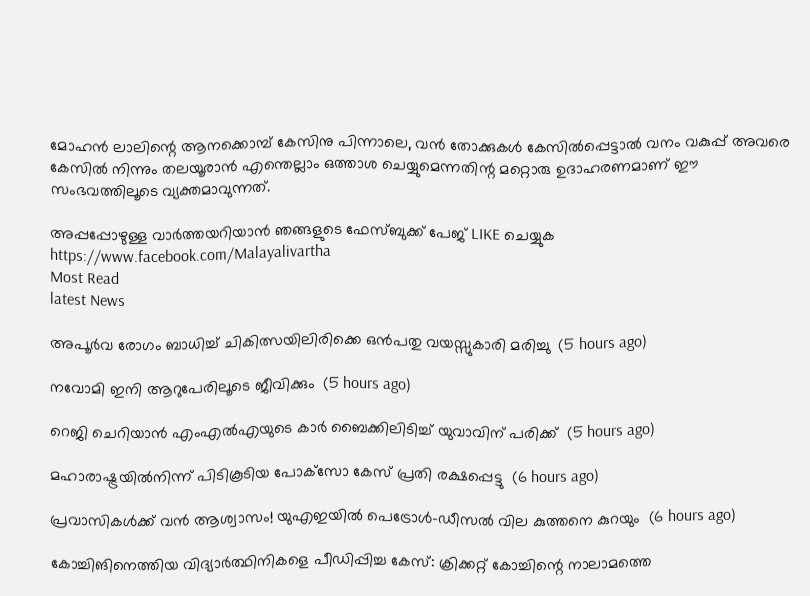മോഹന്‍ ലാലിന്റെ ആനക്കൊമ്പ് കേസിനു പിന്നാലെ, വന്‍ തോക്കുകള്‍ കേസില്‍പ്പെട്ടാല്‍ വനം വകുപ്പ് അവരെ കേസില്‍ നിന്നും തലയൂരാന്‍ എന്തെല്ലാം ഒത്താശ ചെയ്യുമെന്നതിന്റ മറ്റൊരു ഉദാഹരണമാണ് ഈ സംഭവത്തിലൂടെ വ്യക്തമാവുന്നത്.

അപ്പപ്പോഴുള്ള വാര്‍ത്തയറിയാന്‍ ഞങ്ങളുടെ ഫേസ്‌ബുക്ക്‌ പേജ് LIKE ചെയ്യുക
https://www.facebook.com/Malayalivartha
Most Read
latest News

അപൂര്‍വ രോഗം ബാധിച്ച് ചികിത്സയിലിരിക്കെ ഒന്‍പതു വയസ്സുകാരി മരിച്ചു  (5 hours ago)

നവോമി ഇനി ആറുപേരിലൂടെ ജീവിക്കും  (5 hours ago)

റെജി ചെറിയാന്‍ എംഎല്‍എയുടെ കാര്‍ ബൈക്കിലിടിച്ച് യുവാവിന് പരിക്ക്  (5 hours ago)

മഹാരാഷ്ട്രയില്‍നിന്ന് പിടികൂടിയ പോക്‌സോ കേസ് പ്രതി രക്ഷപ്പെട്ടു  (6 hours ago)

പ്രവാസികൾക്ക് വൻ ആശ്വാസം! യുഎഇയിൽ പെട്രോൾ-ഡീസൽ വില കുത്തനെ കുറയും  (6 hours ago)

കോച്ചിങിനെത്തിയ വിദ്യാര്‍ത്ഥിനികളെ പീഡിപ്പിച്ച കേസ്: ക്രിക്കറ്റ് കോച്ചിന്റെ നാലാമത്തെ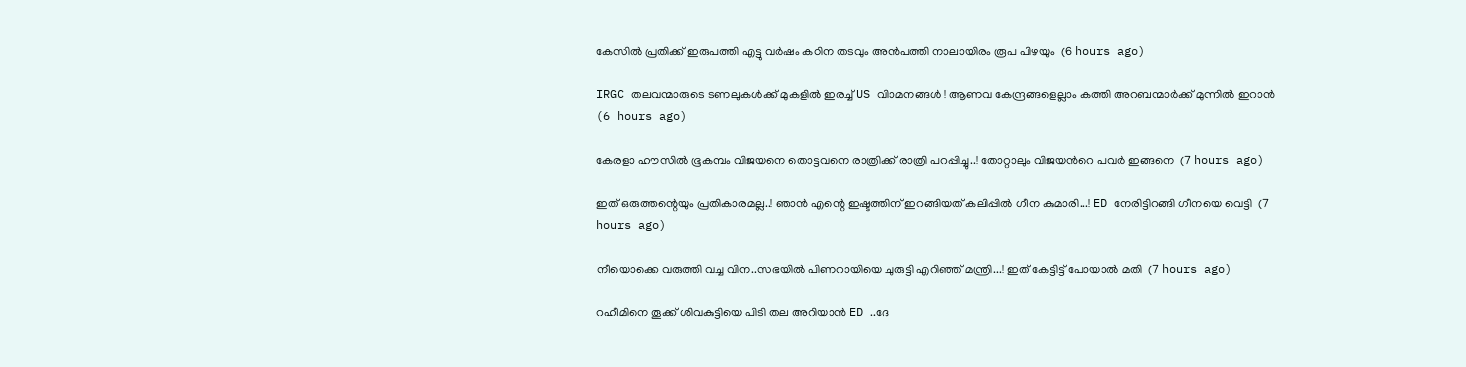കേസില്‍ പ്രതിക്ക് ഇരുപത്തി എട്ടു വര്‍ഷം കഠിന തടവും അന്‍പത്തി നാലായിരം രൂപ പിഴയും  (6 hours ago)

IRGC തലവന്മാരുടെ ടണലുകള്‍ക്ക് മുകളില്‍ ഇരച്ച് US വിാമനങ്ങള്‍ ! ആണവ കേന്ദ്രങ്ങളെല്ലാം കത്തി അറബന്മാര്‍ക്ക് മുന്നില്‍ ഇറാന്‍  (6 hours ago)

കേരളാ ഹൗസിൽ ഭൂകമ്പം വിജയനെ തൊട്ടവനെ രാത്രിക്ക് രാത്രി പറപ്പിച്ചു..! തോറ്റാലും വിജയൻറെ പവർ ഇങ്ങനെ  (7 hours ago)

ഇത് ഒരുത്തന്റെയും പ്രതികാരമല്ല..! ഞാൻ എന്റെ ഇഷ്ടത്തിന് ഇറങ്ങിയത് കലിപ്പിൽ ഗീന കുമാരി...! ED നേരിട്ടിറങ്ങി ഗീനയെ വെട്ടി  (7 hours ago)

നീയൊക്കെ വരുത്തി വച്ച വിന..സഭയിൽ പിണറായിയെ ചുരുട്ടി എറിഞ്ഞ് മന്ത്രി...! ഇത് കേട്ടിട്ട് പോയാൽ മതി  (7 hours ago)

റഹീമിനെ തൂക്ക് ശിവകുട്ടിയെ പിടി തല അറിയാൻ ED ..ദേ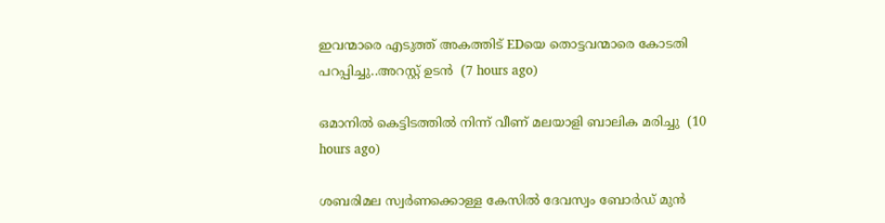ഇവന്മാരെ എടുത്ത് അകത്തിട് EDയെ തൊട്ടവന്മാരെ കോടതി പറപ്പിച്ചു..അറസ്റ്റ് ഉടൻ  (7 hours ago)

ഒമാനില്‍ കെട്ടിടത്തില്‍ നിന്ന് വീണ് മലയാളി ബാലിക മരിച്ചു  (10 hours ago)

ശബരിമല സ്വര്‍ണക്കൊള്ള കേസില്‍ ദേവസ്വം ബോര്‍ഡ് മുന്‍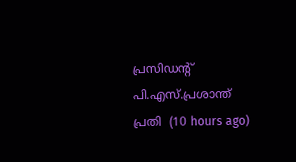പ്രസിഡന്റ് പി.എസ്.പ്രശാന്ത് പ്രതി  (10 hours ago)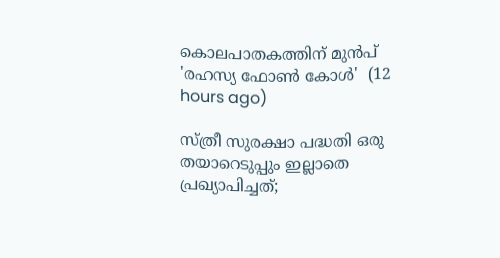കൊലപാതകത്തിന് മുൻപ് 'രഹസ്യ ഫോൺ കോൾ'  (12 hours ago)

സ്ത്രീ സുരക്ഷാ പദ്ധതി ഒരു തയാറെടുപ്പും ഇല്ലാതെ പ്രഖ്യാപിച്ചത്;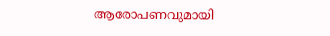ആരോപണവുമായി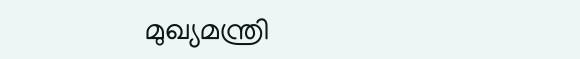മുഖ്യമന്ത്രി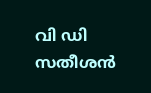വി ഡി സതീശൻ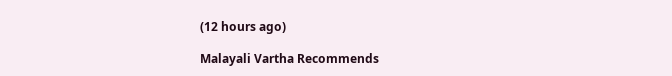(12 hours ago)

Malayali Vartha Recommends